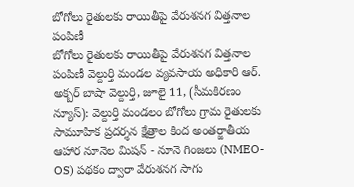బోగోలు రైతులకు రాయితీపై వేరుశనగ విత్తనాల పంపిణీ
బోగోలు రైతులకు రాయితీపై వేరుశనగ విత్తనాల పంపిణీ వెల్దుర్తి మండల వ్యవసాయ అధికారి ఆర్. అక్బర్ బాషా వెల్దుర్తి, జూలై 11, (సీమకిరణం న్యూస్): వెల్దుర్తి మండలం బోగోలు గ్రామ రైతులకు సామూహిక ప్రదర్శన క్షేత్రాల కింద అంతర్జాతీయ ఆహార నూనెల మిషన్ - నూనె గింజలు (NMEO-OS) పథకం ద్వారా వేరుశనగ సాగు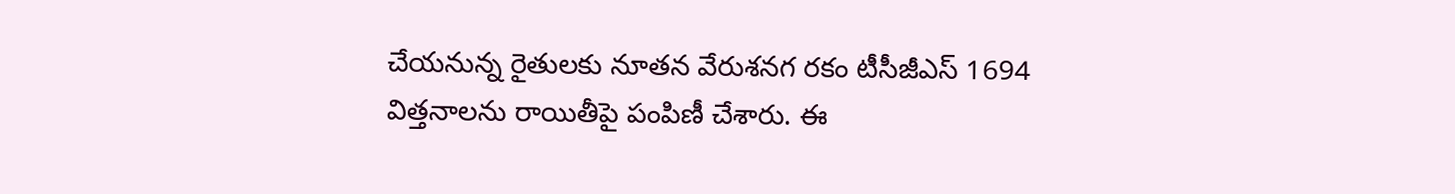చేయనున్న రైతులకు నూతన వేరుశనగ రకం టీసీజీఎస్ 1694 విత్తనాలను రాయితీపై పంపిణీ చేశారు. ఈ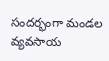సందర్భంగా మండల వ్యవసాయ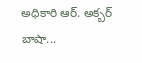అధికారి ఆర్. అక్బర్ బాషా...